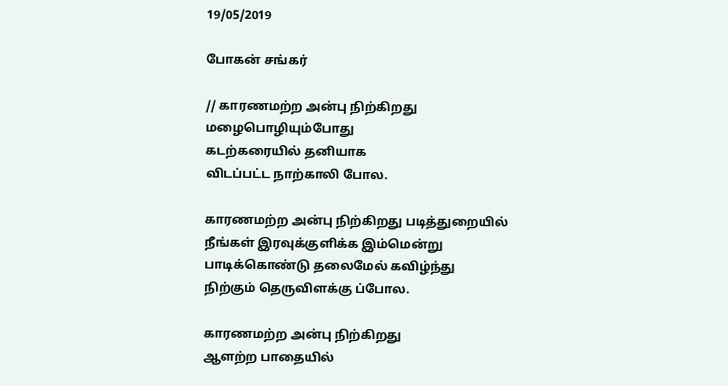19/05/2019

போகன் சங்கர்

// காரணமற்ற அன்பு நிற்கிறது மழைபொழியும்போது
கடற்கரையில் தனியாக
விடப்பட்ட நாற்காலி போல.

காரணமற்ற அன்பு நிற்கிறது படித்துறையில் நீங்கள் இரவுக்குளிக்க இம்மென்று பாடிக்கொண்டு தலைமேல் கவிழ்ந்து நிற்கும் தெருவிளக்கு ப்போல.

காரணமற்ற அன்பு நிற்கிறது
ஆளற்ற பாதையில்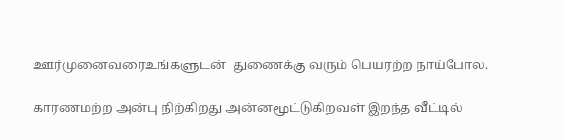ஊர்முனைவரைஉங்களுடன்  துணைக்கு வரும் பெயரற்ற நாய்போல.

காரணமற்ற அன்பு நிற்கிறது அன்னமூட்டுகிறவள் இறந்த வீட்டில்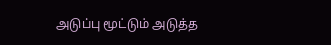அடுப்பு மூட்டும் அடுத்த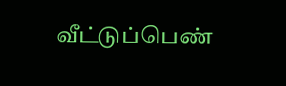வீட்டுப்பெண்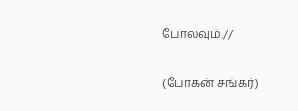போலவும்.//

(போகன் சங்கர்)